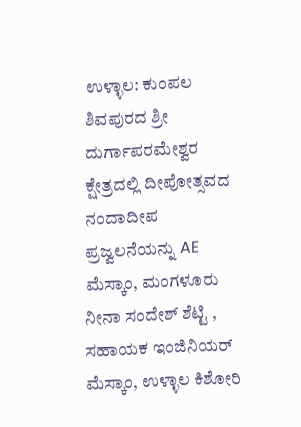ಉಳ್ಳಾಲ: ಕುಂಪಲ ಶಿವಪುರದ ಶ್ರೀ ದುರ್ಗಾಪರಮೇಶ್ವರ ಕ್ಷೇತ್ರದಲ್ಲಿ ದೀಪೋತ್ಸವದ ನಂದಾದೀಪ ಪ್ರಜ್ವಲನೆಯನ್ನು AE ಮೆಸ್ಕಾಂ, ಮಂಗಳೂರು ನೀನಾ ಸಂದೇಶ್ ಶೆಟ್ಟಿ , ಸಹಾಯಕ ಇಂಜಿನಿಯರ್ ಮೆಸ್ಕಾಂ, ಉಳ್ಳಾಲ ಕಿಶೋರಿ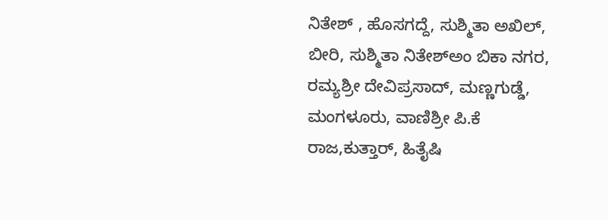ನಿತೇಶ್ , ಹೊಸಗದ್ದೆ, ಸುಶ್ಮಿತಾ ಅಖಿಲ್, ಬೀರಿ, ಸುಶ್ಮಿತಾ ನಿತೇಶ್ಅಂ ಬಿಕಾ ನಗರ, ರಮ್ಯಶ್ರೀ ದೇವಿಪ್ರಸಾದ್, ಮಣ್ಣಗುಡ್ಡೆ, ಮಂಗಳೂರು, ವಾಣಿಶ್ರೀ ಪಿ.ಕೆ ರಾಜ,ಕುತ್ತಾರ್, ಹಿತೈಷಿ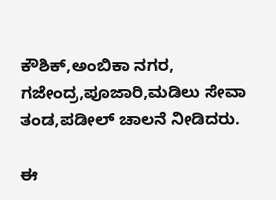ಕೌಶಿಕ್,ಅಂಬಿಕಾ ನಗರ, ಗಜೇಂದ್ರ,ಪೂಜಾರಿ,ಮಡಿಲು ಸೇವಾ ತಂಡ,ಪಡೀಲ್ ಚಾಲನೆ ನೀಡಿದರು.

ಈ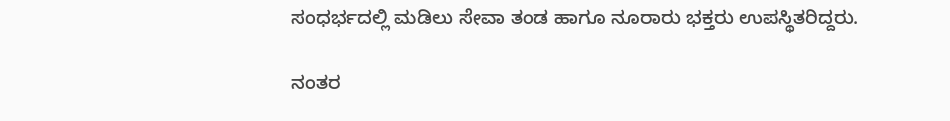ಸಂಧರ್ಭದಲ್ಲಿ ಮಡಿಲು ಸೇವಾ ತಂಡ ಹಾಗೂ ನೂರಾರು ಭಕ್ತರು ಉಪಸ್ಥಿತರಿದ್ದರು.

ನಂತರ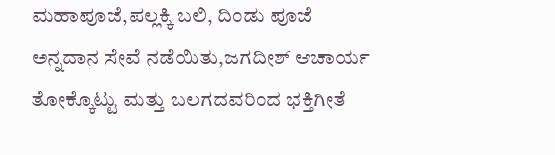ಮಹಾಪೂಜೆ,ಪಲ್ಲಕ್ಕಿ ಬಲಿ, ದಿಂಡು ಪೂಜೆ ಅನ್ನದಾನ ಸೇವೆ ನಡೆಯಿತು,ಜಗದೀಶ್ ಆಚಾರ್ಯ ತೋಕ್ಕೊಟ್ಟು ಮತ್ತು ಬಲಗದವರಿಂದ ಭಕ್ತಿಗೀತೆ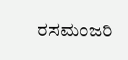ರಸಮಂಜರಿ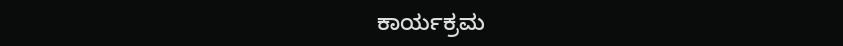ಕಾರ್ಯಕ್ರಮ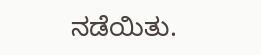ನಡೆಯಿತು.